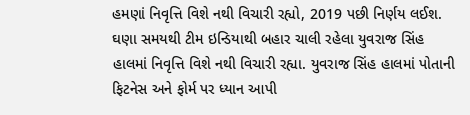હમણાં નિવૃત્તિ વિશે નથી વિચારી રહ્યો, 2019 પછી નિર્ણય લઈશ.
ઘણા સમયથી ટીમ ઇન્ડિયાથી બહાર ચાલી રહેલા યુવરાજ સિંહ હાલમાં નિવૃત્તિ વિશે નથી વિચારી રહ્યા. યુવરાજ સિંહ હાલમાં પોતાની ફિટનેસ અને ફોર્મ પર ધ્યાન આપી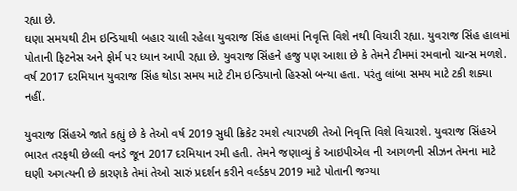રહ્યા છે.
ઘણા સમયથી ટીમ ઇન્ડિયાથી બહાર ચાલી રહેલા યુવરાજ સિંહ હાલમાં નિવૃત્તિ વિશે નથી વિચારી રહ્યા. યુવરાજ સિંહ હાલમાં પોતાની ફિટનેસ અને ફોર્મ પર ધ્યાન આપી રહ્યા છે. યુવરાજ સિંહને હજુ પણ આશા છે કે તેમને ટીમમાં રમવાનો ચાન્સ મળશે. વર્ષ 2017 દરમિયાન યુવરાજ સિંહ થોડા સમય માટે ટીમ ઇન્ડિયાનો હિસ્સો બન્યા હતા. પરંતુ લાંબા સમય માટે ટકી શક્યા નહીં.

યુવરાજ સિંહએ જાતે કહ્યું છે કે તેઓ વર્ષ 2019 સુધી ક્રિકેટ રમશે ત્યારપછી તેઓ નિવૃત્તિ વિશે વિચારશે. યુવરાજ સિંહએ ભારત તરફથી છેલ્લી વનડે જૂન 2017 દરમિયાન રમી હતી. તેમને જણાવ્યું કે આઇપીએલ ની આગળની સીઝન તેમના માટે ઘણી અગત્યની છે કારણકે તેમાં તેઓ સારું પ્રદર્શન કરીને વર્લ્ડકપ 2019 માટે પોતાની જગ્યા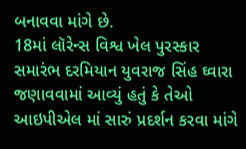બનાવવા માંગે છે.
18માં લૉરેન્સ વિશ્વ ખેલ પુરસ્કાર સમારંભ દરમિયાન યુવરાજ સિંહ ઘ્વારા જણાવવામાં આવ્યું હતું કે તેઓ આઇપીએલ માં સારું પ્રદર્શન કરવા માંગે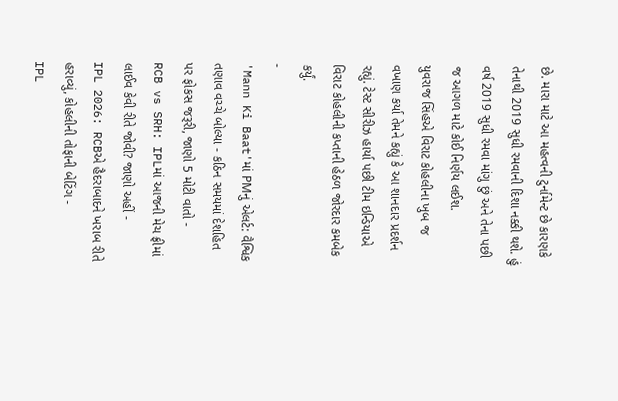છે. મારા માટે આ મહત્વની ટુર્નામેન્ટ છે કારણકે તેનાથી 2019 સુધી રમવાની દિશા નક્કી થશે. હું વર્ષ 2019 સુધી રમવા માંગુ છું અને તેના પછી જ આગળ માટે કોઈ નિર્ણય લઈશ.
યુવરાજ સિંહએ વિરાટ કોહલીના ખુબ જ વખાણ કર્યા તેમને કહ્યું કે આ શાનદાર પ્રદર્શન રહ્યું. ટેસ્ટ સીરીઝ હાર્યા પછી ટીમ ઇન્ડિયાએ વિરાટ કોહલીની કપ્તાની હેઠળ જોરદાર કમબેક કર્યું.
-
'Mann Ki Baat'માં PMનું એલર્ટ: વૈશ્વિક તણાવ વચ્ચે બોલ્યા - કઠિન સમયમાં દેશહિત પર ફોકસ જરૂરી, જાણો 5 મોટી વાતો -
RCB vs SRH: IPLમાં આજની મેચ ફ્રીમાં લાઈવ કેવી રીતે જોવી? જાણો અહીં -
IPL 2026: RCBએ હૈદરાબાદને ખરાબ રીતે હરાવ્યું, કોહલીની તોફાની બેટિંગ -
IPL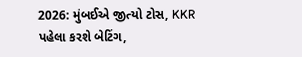2026: મુંબઈએ જીત્યો ટોસ, KKR પહેલા કરશે બેટિંગ,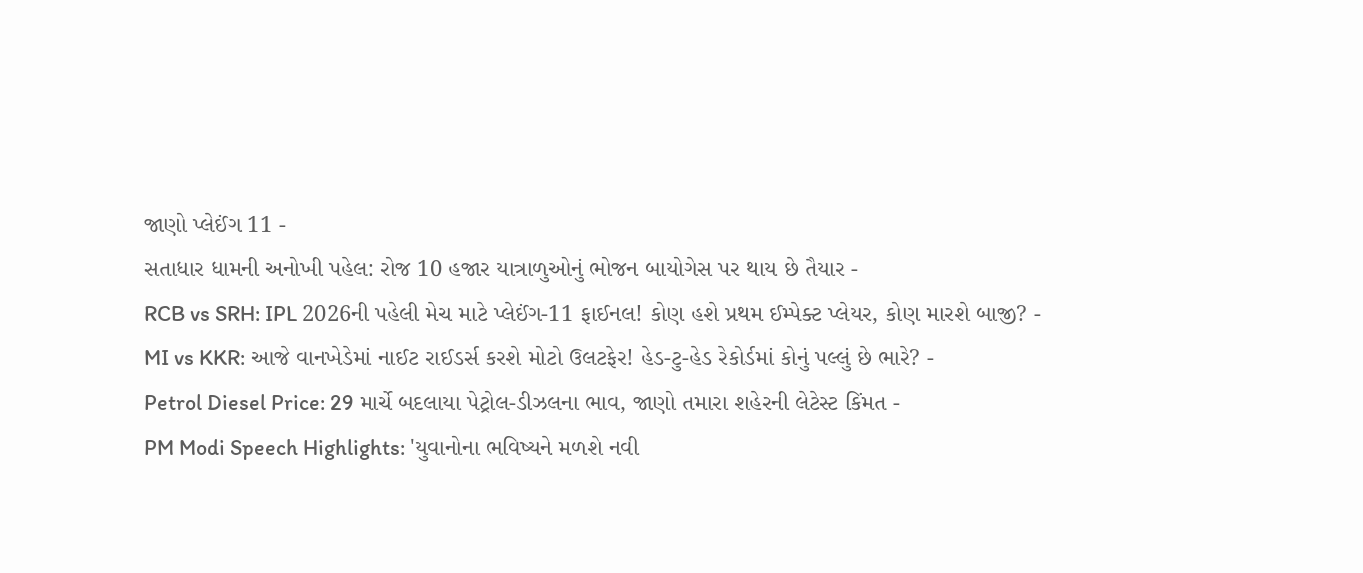જાણો પ્લેઈંગ 11 -
સતાધાર ધામની અનોખી પહેલ: રોજ 10 હજાર યાત્રાળુઓનું ભોજન બાયોગેસ પર થાય છે તૈયાર -
RCB vs SRH: IPL 2026ની પહેલી મેચ માટે પ્લેઈંગ-11 ફાઈનલ! કોણ હશે પ્રથમ ઈમ્પેક્ટ પ્લેયર, કોણ મારશે બાજી? -
MI vs KKR: આજે વાનખેડેમાં નાઈટ રાઈડર્સ કરશે મોટો ઉલટફેર! હેડ-ટુ-હેડ રેકોર્ડમાં કોનું પલ્લું છે ભારે? -
Petrol Diesel Price: 29 માર્ચે બદલાયા પેટ્રોલ-ડીઝલના ભાવ, જાણો તમારા શહેરની લેટેસ્ટ કિંમત -
PM Modi Speech Highlights: 'યુવાનોના ભવિષ્યને મળશે નવી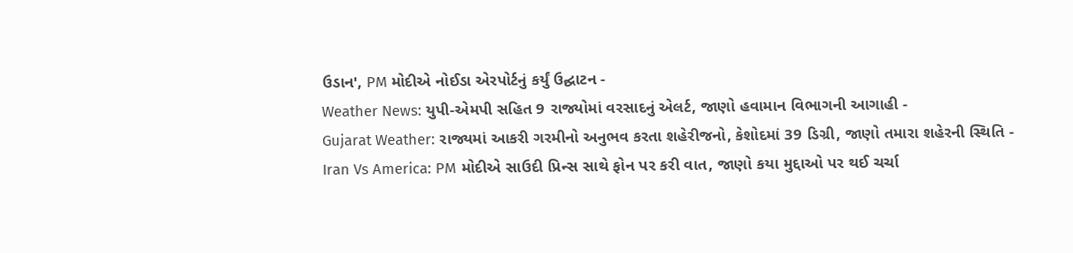ઉડાન', PM મોદીએ નોઈડા એરપોર્ટનું કર્યું ઉદ્ઘાટન -
Weather News: યુપી-એમપી સહિત 9 રાજ્યોમાં વરસાદનું એલર્ટ, જાણો હવામાન વિભાગની આગાહી -
Gujarat Weather: રાજ્યમાં આકરી ગરમીનો અનુભવ કરતા શહેરીજનો, કેશોદમાં 39 ડિગ્રી, જાણો તમારા શહેરની સ્થિતિ -
Iran Vs America: PM મોદીએ સાઉદી પ્રિન્સ સાથે ફોન પર કરી વાત, જાણો કયા મુદ્દાઓ પર થઈ ચર્ચા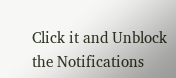Click it and Unblock the Notifications